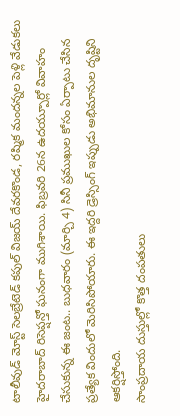టాలీవుడ్ మోస్ట్ సెలబ్రేటెడ్ కపుల్ విజయ్ దేవరకొండ, రష్మిక మందన్నల పెళ్లి వేడుకలు హైదరాబాద్ రిసెప్షన్తో ఘనంగా ముగిశాయి. ఫిబ్రవరి 26న ఉదయ్పూర్లో వివాహం చేసుకున్న ఈ జంట.. బుధవారం (మార్చి 4) సినీ ప్రముఖుల కోసం ఏర్పాటు చేసిన ప్రత్యేక విందులో మెరిసిపోయారు. ఈ ఇద్దరి డ్రెస్సింగ్ ఇప్పుడు అభిమానుల దృష్టిని ఆకర్షిస్తోంది.
సాంప్రదాయ దుస్తుల్లో కొత్త దంపతులు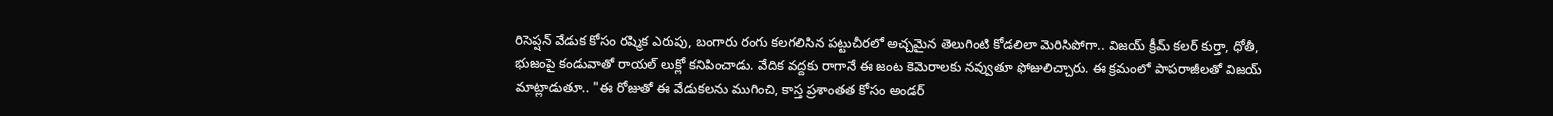రిసెప్షన్ వేడుక కోసం రష్మిక ఎరుపు, బంగారు రంగు కలగలిసిన పట్టుచీరలో అచ్చమైన తెలుగింటి కోడలిలా మెరిసిపోగా.. విజయ్ క్రీమ్ కలర్ కుర్తా, ధోతీ, భుజంపై కండువాతో రాయల్ లుక్లో కనిపించాడు. వేదిక వద్దకు రాగానే ఈ జంట కెమెరాలకు నవ్వుతూ ఫోజులిచ్చారు. ఈ క్రమంలో పాపరాజీలతో విజయ్ మాట్లాడుతూ.. "ఈ రోజుతో ఈ వేడుకలను ముగించి, కాస్త ప్రశాంతత కోసం అండర్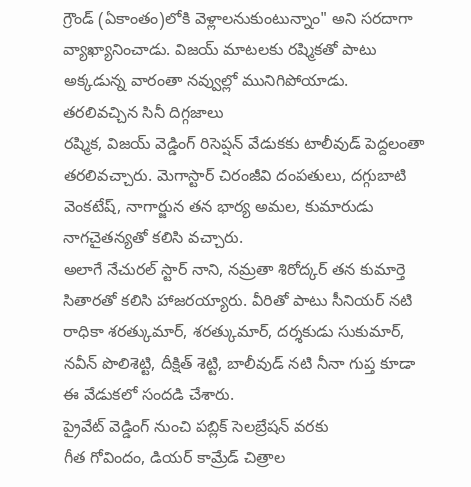గ్రౌండ్ (ఏకాంతం)లోకి వెళ్లాలనుకుంటున్నాం" అని సరదాగా వ్యాఖ్యానించాడు. విజయ్ మాటలకు రష్మికతో పాటు అక్కడున్న వారంతా నవ్వుల్లో మునిగిపోయాడు.
తరలివచ్చిన సినీ దిగ్గజాలు
రష్మిక, విజయ్ వెడ్డింగ్ రిసెప్షన్ వేడుకకు టాలీవుడ్ పెద్దలంతా తరలివచ్చారు. మెగాస్టార్ చిరంజీవి దంపతులు, దగ్గుబాటి వెంకటేష్, నాగార్జున తన భార్య అమల, కుమారుడు నాగచైతన్యతో కలిసి వచ్చారు.
అలాగే నేచురల్ స్టార్ నాని, నమ్రతా శిరోద్కర్ తన కుమార్తె సితారతో కలిసి హాజరయ్యారు. వీరితో పాటు సీనియర్ నటి రాధికా శరత్కుమార్, శరత్కుమార్, దర్శకుడు సుకుమార్, నవీన్ పొలిశెట్టి, దీక్షిత్ శెట్టి, బాలీవుడ్ నటి నీనా గుప్త కూడా ఈ వేడుకలో సందడి చేశారు.
ప్రైవేట్ వెడ్డింగ్ నుంచి పబ్లిక్ సెలబ్రేషన్ వరకు
గీత గోవిందం, డియర్ కామ్రేడ్ చిత్రాల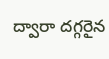ద్వారా దగ్గరైన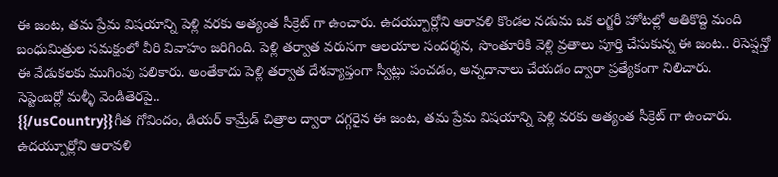ఈ జంట, తమ ప్రేమ విషయాన్ని పెళ్లి వరకు అత్యంత సీక్రెట్ గా ఉంచారు. ఉదయ్పూర్లోని ఆరావళి కొండల నడుమ ఒక లగ్జరీ హోటల్లో అతికొద్ది మంది బంధుమిత్రుల సమక్షంలో వీరి వివాహం జరిగింది. పెళ్లి తర్వాత వరుసగా ఆలయాల సందర్శన, సొంతూరికి వెళ్లి వ్రతాలు పూర్తి చేసుకున్న ఈ జంట.. రిసెప్షన్తో ఈ వేడుకలకు ముగింపు పలికారు. అంతేకాదు పెళ్లి తర్వాత దేశవ్యాప్తంగా స్వీట్లు పంచడం, అన్నదానాలు చేయడం ద్వారా ప్రత్యేకంగా నిలిచారు.
సెప్టెంబర్లో మళ్ళీ వెండితెరపై..
{{/usCountry}}గీత గోవిందం, డియర్ కామ్రేడ్ చిత్రాల ద్వారా దగ్గరైన ఈ జంట, తమ ప్రేమ విషయాన్ని పెళ్లి వరకు అత్యంత సీక్రెట్ గా ఉంచారు. ఉదయ్పూర్లోని ఆరావళి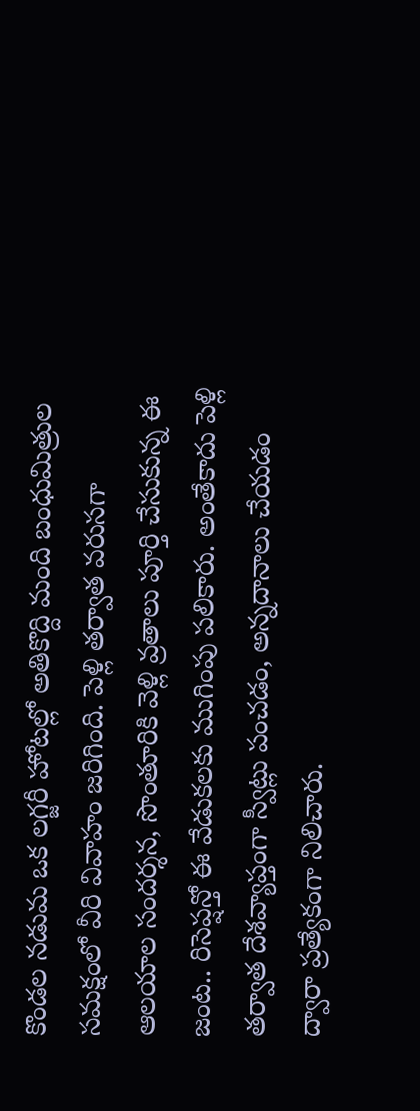కొండల నడుమ ఒక లగ్జరీ హోటల్లో అతికొద్ది మంది బంధుమిత్రుల సమక్షంలో వీరి వివాహం జరిగింది. పెళ్లి తర్వాత వరుసగా ఆలయాల సందర్శన, సొంతూరికి వెళ్లి వ్రతాలు పూర్తి చేసుకున్న ఈ జంట.. రిసెప్షన్తో ఈ వేడుకలకు ముగింపు పలికారు. అంతేకాదు పెళ్లి తర్వాత దేశవ్యాప్తంగా స్వీట్లు పంచడం, అన్నదానాలు చేయడం ద్వారా ప్రత్యేకంగా నిలిచారు.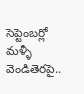సెప్టెంబర్లో మళ్ళీ వెండితెరపై..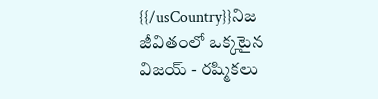{{/usCountry}}నిజ జీవితంలో ఒక్కటైన విజయ్ - రష్మికలు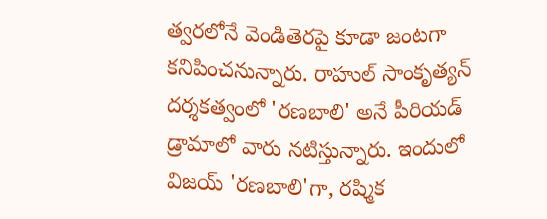త్వరలోనే వెండితెరపై కూడా జంటగా కనిపించనున్నారు. రాహుల్ సాంకృత్యన్ దర్శకత్వంలో 'రణబాలి' అనే పీరియడ్ డ్రామాలో వారు నటిస్తున్నారు. ఇందులో విజయ్ 'రణబాలి'గా, రష్మిక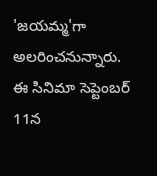'జయమ్మ'గా అలరించనున్నారు. ఈ సినిమా సెప్టెంబర్ 11న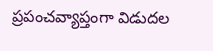ప్రపంచవ్యాప్తంగా విడుదల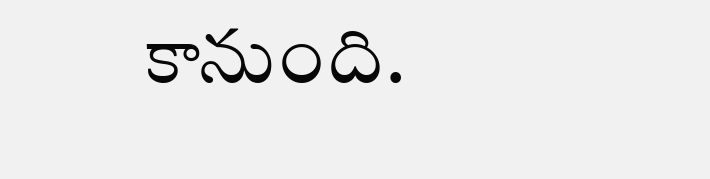కానుంది.